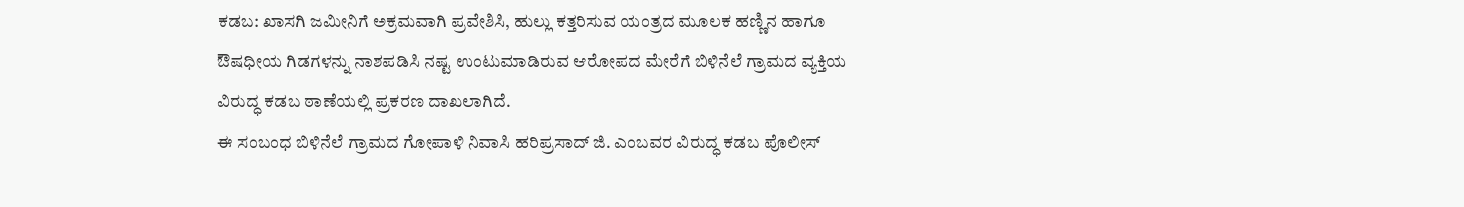ಕಡಬ: ಖಾಸಗಿ ಜಮೀನಿಗೆ ಅಕ್ರಮವಾಗಿ ಪ್ರವೇಶಿಸಿ, ಹುಲ್ಲು ಕತ್ತರಿಸುವ ಯಂತ್ರದ ಮೂಲಕ ಹಣ್ಣಿನ ಹಾಗೂ ಔಷಧೀಯ ಗಿಡಗಳನ್ನು ನಾಶಪಡಿಸಿ ನಷ್ಟ ಉಂಟುಮಾಡಿರುವ ಆರೋಪದ ಮೇರೆಗೆ ಬಿಳಿನೆಲೆ ಗ್ರಾಮದ ವ್ಯಕ್ತಿಯ ವಿರುದ್ಧ ಕಡಬ ಠಾಣೆಯಲ್ಲಿ ಪ್ರಕರಣ ದಾಖಲಾಗಿದೆ.
ಈ ಸಂಬಂಧ ಬಿಳಿನೆಲೆ ಗ್ರಾಮದ ಗೋಪಾಳಿ ನಿವಾಸಿ ಹರಿಪ್ರಸಾದ್ ಜಿ. ಎಂಬವರ ವಿರುದ್ಧ ಕಡಬ ಪೊಲೀಸ್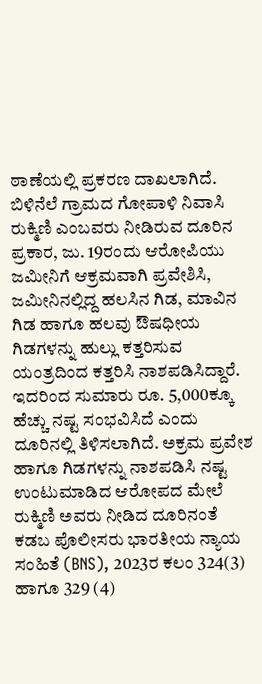ಠಾಣೆಯಲ್ಲಿ ಪ್ರಕರಣ ದಾಖಲಾಗಿದೆ. ಬಿಳಿನೆಲೆ ಗ್ರಾಮದ ಗೋಪಾಳಿ ನಿವಾಸಿ ರುಕ್ಮಿಣಿ ಎಂಬವರು ನೀಡಿರುವ ದೂರಿನ ಪ್ರಕಾರ, ಜು. 19ರಂದು ಆರೋಪಿಯು ಜಮೀನಿಗೆ ಆಕ್ರಮವಾಗಿ ಪ್ರವೇಶಿಸಿ, ಜಮೀನಿನಲ್ಲಿದ್ದ ಹಲಸಿನ ಗಿಡ, ಮಾವಿನ ಗಿಡ ಹಾಗೂ ಹಲವು ಔಷಧೀಯ ಗಿಡಗಳನ್ನು ಹುಲ್ಲು ಕತ್ತರಿಸುವ ಯಂತ್ರದಿಂದ ಕತ್ತರಿಸಿ ನಾಶಪಡಿಸಿದ್ದಾರೆ.
ಇದರಿಂದ ಸುಮಾರು ರೂ. 5,000ಕ್ಕೂ ಹೆಚ್ಚು ನಷ್ಟ ಸಂಭವಿಸಿದೆ ಎಂದು ದೂರಿನಲ್ಲಿ ತಿಳಿಸಲಾಗಿದೆ. ಅಕ್ರಮ ಪ್ರವೇಶ ಹಾಗೂ ಗಿಡಗಳನ್ನು ನಾಶಪಡಿಸಿ ನಷ್ಟ ಉಂಟುಮಾಡಿದ ಆರೋಪದ ಮೇಲೆ ರುಕ್ಮಿಣಿ ಅವರು ನೀಡಿದ ದೂರಿನಂತೆ ಕಡಬ ಪೊಲೀಸರು ಭಾರತೀಯ ನ್ಯಾಯ ಸಂಹಿತೆ (BNS), 2023ರ ಕಲಂ 324(3) ಹಾಗೂ 329 (4)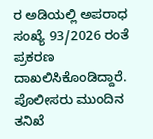ರ ಅಡಿಯಲ್ಲಿ ಅಪರಾಧ ಸಂಖ್ಯೆ 93/2026 ರಂತೆ ಪ್ರಕರಣ ದಾಖಲಿಸಿಕೊಂಡಿದ್ದಾರೆ. ಪೊಲೀಸರು ಮುಂದಿನ ತನಿಖೆ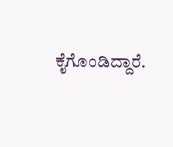ಕೈಗೊಂಡಿದ್ದಾರೆ.